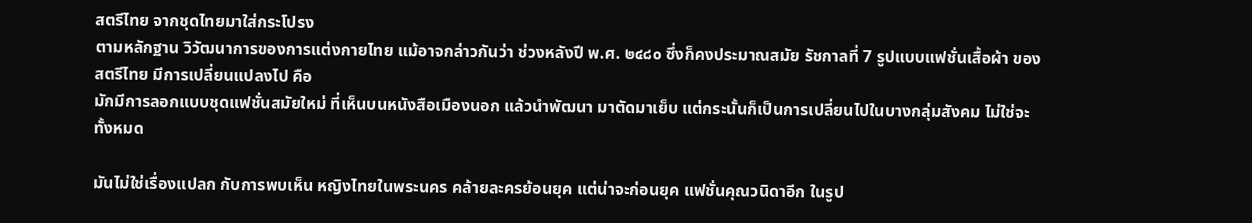สตรีไทย จากชุดไทยมาใส่กระโปรง
ตามหลักฐาน วิวัฒนาการของการแต่งกายไทย แม้อาจกล่าวกันว่า ช่วงหลังปี พ.ศ. ๒๔๘๐ ซึ่งก็คงประมาณสมัย รัชกาลที่ 7 รูปแบบแฟชั่นเสื้อผ้า ของสตรีไทย มีการเปลี่ยนแปลงไป คือ
มักมีการลอกแบบชุดแฟชั่นสมัยใหม่ ที่เห็นบนหนังสือเมืองนอก แล้วนำพัฒนา มาตัดมาเย็บ แต่กระนั้นก็เป็นการเปลี่ยนไปในบางกลุ่มสังคม ไม่ใช่จะทั้งหมด

มันไม่ใช่เรื่องแปลก กับการพบเห็น หญิงไทยในพระนคร คล้ายละครย้อนยุค แต่น่าจะก่อนยุค แฟชั่นคุณวนิดาอีก ในรูป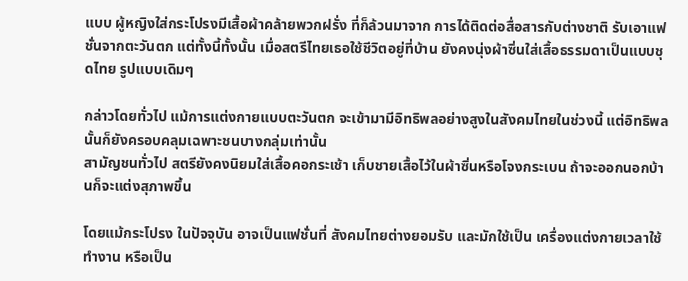แบบ ผู้หญิงใส่กระโปรงมีเสื้อผ้าคล้ายพวกฝรั่ง ที่ก็ล้วนมาจาก การได้ติดต่อสื่อสารกับต่างชาติ รับเอาแฟชั่นจากตะวันตก แต่ทั้งนี้ทั้งนั้น เมื่อสตรีไทยเธอใช้ชีวิตอยู่ที่บ้าน ยังคงนุ่งผ้าซิ่นใส่เสื้อธรรมดาเป็นแบบชุดไทย รูปแบบเดิมๆ

กล่าวโดยทั่วไป แม้การแต่งกายแบบตะวันตก จะเข้ามามีอิทธิพลอย่างสูงในสังคมไทยในช่วงนี้ แต่อิทธิพลนั้นก็ยังครอบคลุมเฉพาะชนบางกลุ่มเท่านั้น
สามัญชนทั่วไป สตรียังคงนิยมใส่เสื้อคอกระเช้า เก็บชายเสื้อไว้ในผ้าซิ่นหรือโจงกระเบน ถ้าจะออกนอกบ้านก็จะแต่งสุภาพขึ้น

โดยแม้กระโปรง ในปัจจุบัน อาจเป็นแฟชั่นที่ สังคมไทยต่างยอมรับ และมักใช้เป็น เครื่องแต่งกายเวลาใช้ ทำงาน หรือเป็น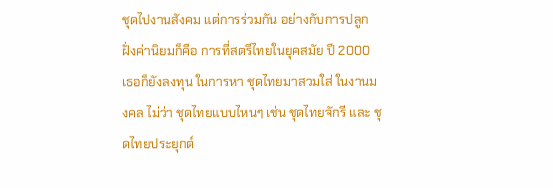ชุดไปงานสังคม แต่การร่วมกัน อย่างกับการปลูกฝั่งค่านิยมก็คือ การที่สตรีไทยในยุคสมัย ปี 2000 เธอก็ยังลงทุน ในการหา ชุดไทยมาสวมใส่ ในงานมงคล ไม่ว่า ชุดไทยแบบไหนๆ เช่น ชุดไทยจักรี และ ชุดไทยประยุกต์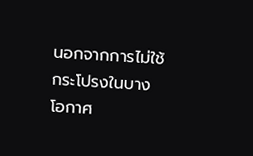นอกจากการไม่ใช้กระโปรงในบางโอกาศ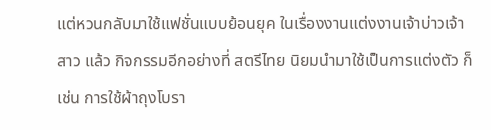แต่หวนกลับมาใช้แฟชั่นแบบย้อนยุค ในเรื่องงานแต่งงานเจ้าบ่าวเจ้าสาว แล้ว กิจกรรมอีกอย่างที่ สตรีไทย นิยมนำมาใช้เป็นการแต่งตัว ก็เช่น การใช้ผ้าถุงโบรา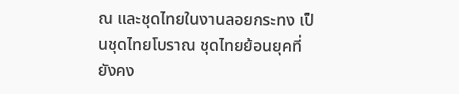ณ และชุดไทยในงานลอยกระทง เป็นชุดไทยโบราณ ชุดไทยย้อนยุคที่ยังคง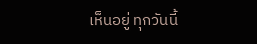เห็นอยู่ ทุกวันนี้